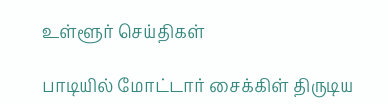உள்ளூர் செய்திகள்

பாடியில் மோட்டார் சைக்கிள் திருடிய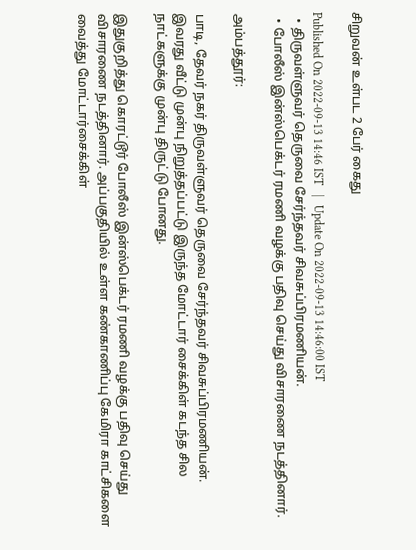சிறுவன் உள்பட 2 பேர் கைது

Published On 2022-09-13 14:46 IST   |   Update On 2022-09-13 14:46:00 IST
  • திருவள்ளுவர் தெருவை சேர்ந்தவர் சிவசுப்பிரமணியன்.
  • போலீஸ் இன்ஸ்பெக்டர் ரமணி வழக்கு பதிவு செய்து விசாரணை நடத்தினார்.

அம்பத்தூர்:

பாடி, தேவர் நகர் திருவள்ளுவர் தெருவை சேர்ந்தவர் சிவசுப்பிரமணியன். இவரது வீட்டு முன்பு நிறுத்தப்பட்டு இருந்த மோட்டார் சைக்கிள் கடந்த சில நாட்களுக்கு முன்பு திருட்டு போனது.

இதுகுறித்து கொரட்டூர் போலீஸ் இன்ஸ்பெக்டர் ரமணி வழக்கு பதிவு செய்து விசாரணை நடத்தினார். அப்பகுதியில் உள்ள கண்காணிப்பு கேமிரா காட்சிகளை வைத்து மோட்டார்சைக்கிள்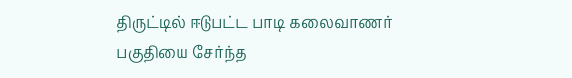திருட்டில் ஈடுபட்ட பாடி கலைவாணர் பகுதியை சேர்ந்த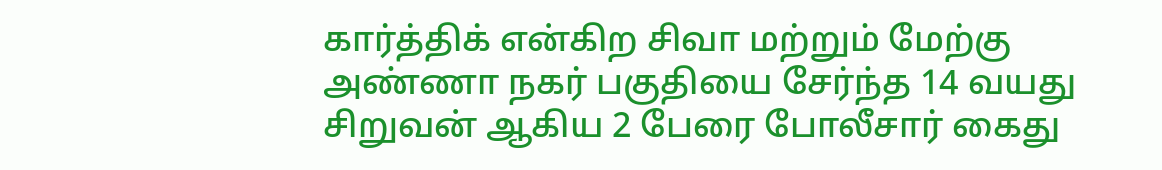கார்த்திக் என்கிற சிவா மற்றும் மேற்கு அண்ணா நகர் பகுதியை சேர்ந்த 14 வயது சிறுவன் ஆகிய 2 பேரை போலீசார் கைது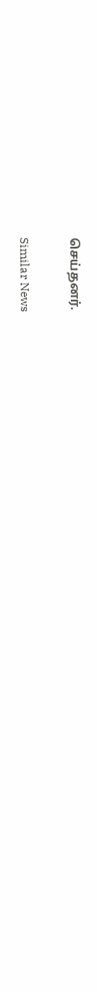செய்தனர்.

Similar News